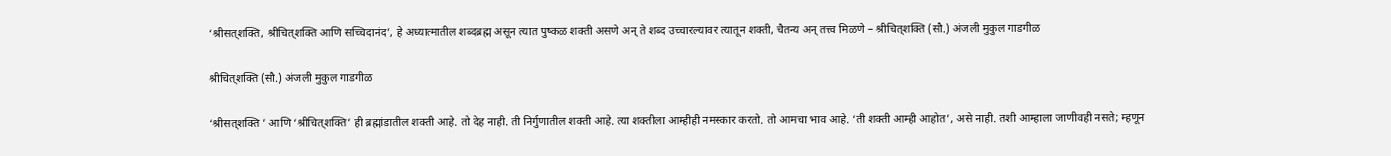‘श्रीसत्‌शक्ति, श्रीचित्‌शक्ति आणि सच्चिदानंद’, हे अध्यात्मातील शब्दब्रह्म असून त्यात पुष्कळ शक्ती असणे अन् ते शब्द उच्चारल्यावर त्यातून शक्ती, चैतन्य अन् तत्त्व मिळणे – श्रीचित्‌शक्ति (सौ.) अंजली मुकुल गाडगीळ

श्रीचित्‌शक्ति (सौ.) अंजली मुकुल गाडगीळ

‘श्रीसत्‌शक्ति ’ आणि ‘श्रीचित्‌शक्ति’ ही ब्रह्मांडातील शक्ती आहे. तो देह नाही. ती निर्गुणातील शक्ती आहे. त्या शक्तीला आम्हीही नमस्कार करतो. तो आमचा भाव आहे. ‘ती शक्ती आम्ही आहोत’, असे नाही. तशी आम्हाला जाणीवही नसते; म्हणून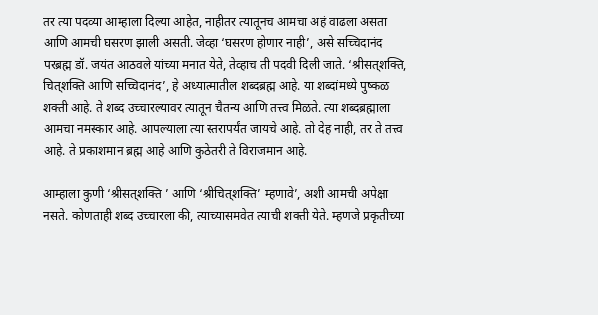तर त्या पदव्या आम्हाला दिल्या आहेत, नाहीतर त्यातूनच आमचा अहं वाढला असता आणि आमची घसरण झाली असती. जेव्हा ‘घसरण होणार नाही’, असे सच्चिदानंद परब्रह्म डॉ. जयंत आठवले यांच्या मनात येते, तेव्हाच ती पदवी दिली जाते. ‘श्रीसत्‌शक्ति, चित्‌शक्ति आणि सच्चिदानंद’, हे अध्यात्मातील शब्दब्रह्म आहे. या शब्दांमध्ये पुष्कळ शक्ती आहे. ते शब्द उच्चारल्यावर त्यातून चैतन्य आणि तत्त्व मिळते. त्या शब्दब्रह्माला आमचा नमस्कार आहे. आपल्याला त्या स्तरापर्यंत जायचे आहे. तो देह नाही, तर ते तत्त्व आहे. ते प्रकाशमान ब्रह्म आहे आणि कुठेतरी ते विराजमान आहे.

आम्हाला कुणी ‘श्रीसत्‌शक्ति ’ आणि ‘श्रीचित्‌शक्ति’ म्हणावे’, अशी आमची अपेक्षा नसते. कोणताही शब्द उच्चारला की, त्याच्यासमवेत त्याची शक्ती येते. म्हणजे प्रकृतीच्या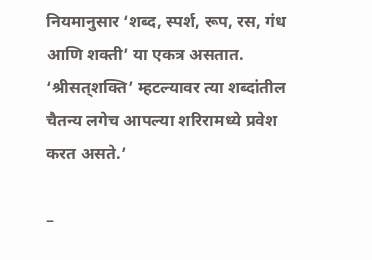नियमानुसार ‘शब्द, स्पर्श, रूप, रस, गंध आणि शक्ती’ या एकत्र असतात. ‘श्रीसत्‌शक्ति’ म्हटल्यावर त्या शब्दांतील चैतन्य लगेच आपल्या शरिरामध्ये प्रवेश करत असते.’

–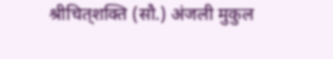श्रीचित्‌शक्ति (सौ.) अंजली मुकुल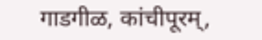गाडगीळ, कांचीपूरम्,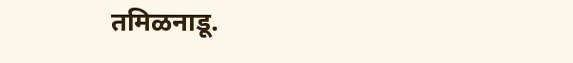तमिळनाडू.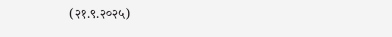(२१.९.२०२५)